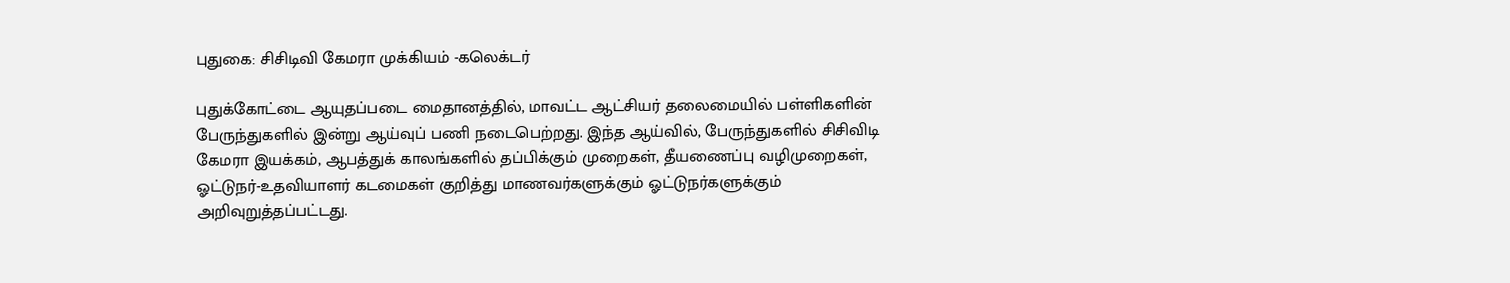புதுகை: சிசிடிவி கேமரா முக்கியம் -கலெக்டர்

புதுக்கோட்டை ஆயுதப்படை மைதானத்தில், மாவட்ட ஆட்சியர் தலைமையில் பள்ளிகளின் பேருந்துகளில் இன்று ஆய்வுப் பணி நடைபெற்றது. இந்த ஆய்வில், பேருந்துகளில் சிசிவிடி கேமரா இயக்கம், ஆபத்துக் காலங்களில் தப்பிக்கும் முறைகள், தீயணைப்பு வழிமுறைகள், ஓட்டுநர்-உதவியாளர் கடமைகள் குறித்து மாணவர்களுக்கும் ஓட்டுநர்களுக்கும் அறிவுறுத்தப்பட்டது.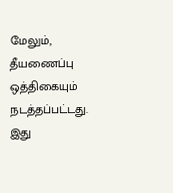மேலும், தீயணைப்பு ஒத்திகையும் நடத்தப்பட்டது. இது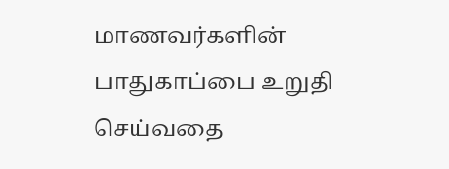மாணவர்களின் பாதுகாப்பை உறுதி செய்வதை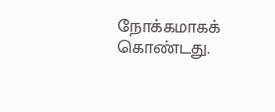நோக்கமாகக் கொண்டது.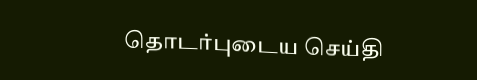தொடர்புடைய செய்தி